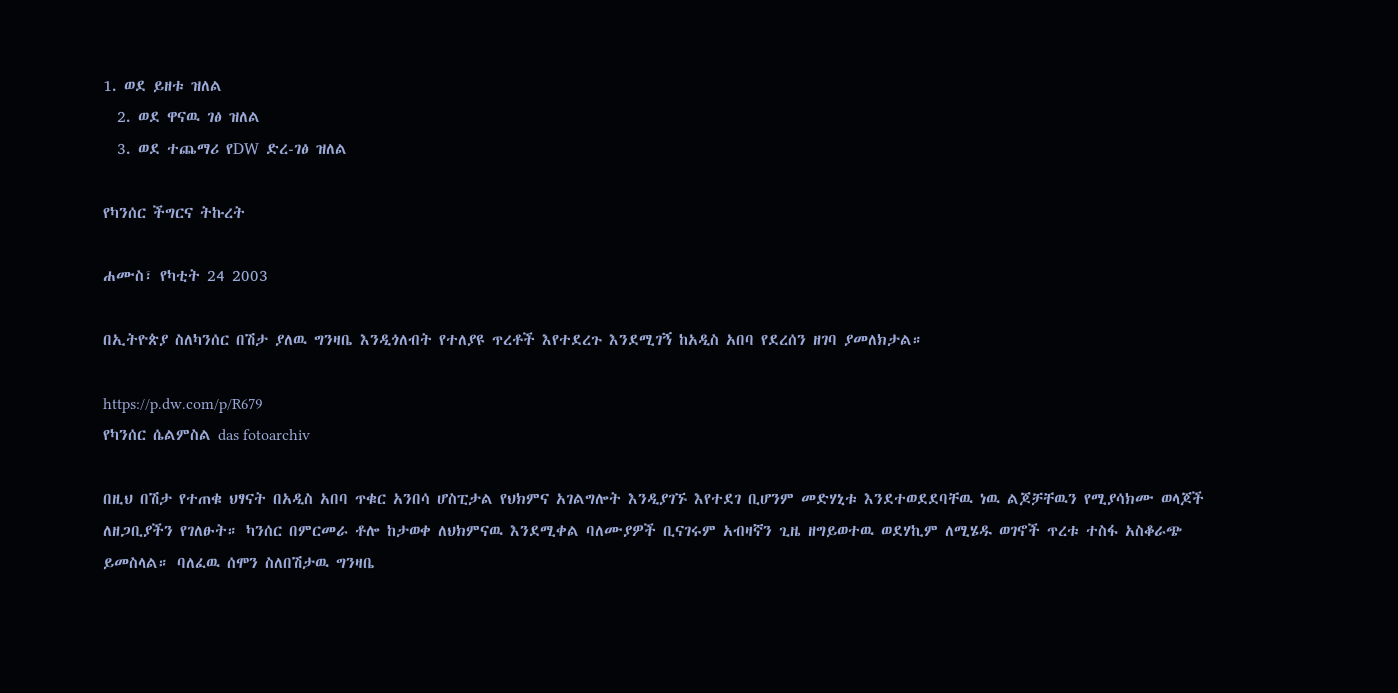1. ወደ ይዘቱ ዝለል
  2. ወደ ዋናዉ ገፅ ዝለል
  3. ወደ ተጨማሪ የDW ድረ-ገፅ ዝለል

የካንሰር ችግርና ትኩረት

ሐሙስ፣ የካቲት 24 2003

በኢትዮጵያ ስለካንሰር በሽታ ያለዉ ግንዛቤ እንዲጎለብት የተለያዩ ጥረቶች እየተደረጉ እንደሚገኝ ከአዲስ አበባ የደረሰን ዘገባ ያመለክታል።

https://p.dw.com/p/R679
የካንሰር ሴልምስል das fotoarchiv

በዚህ በሽታ የተጠቁ ህፃናት በአዲስ አበባ ጥቁር አንበሳ ሆስፒታል የህክምና አገልግሎት እንዲያገኙ እየተደገ ቢሆንም መድሃኒቱ እንደተወደደባቸዉ ነዉ ልጆቻቸዉን የሚያሳክሙ ወላጆች ለዘጋቢያችን የገለፁት። ካንሰር በምርመራ ቶሎ ከታወቀ ለህክምናዉ እንደሚቀል ባለሙያዎች ቢናገሩም አብዛኛን ጊዜ ዘግይወተዉ ወደሃኪም ለሚሄዱ ወገኖች ጥረቱ ተስፋ አስቆራጭ ይመስላል። ባለፈዉ ሰሞን ስለበሽታዉ ግንዛቤ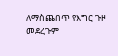ለማስጨበጥ የእግር ጉዞ መደረጉም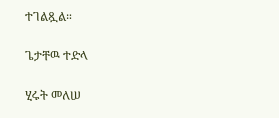ተገልጿል።

ጌታቸዉ ተድላ

ሂሩት መለሠ